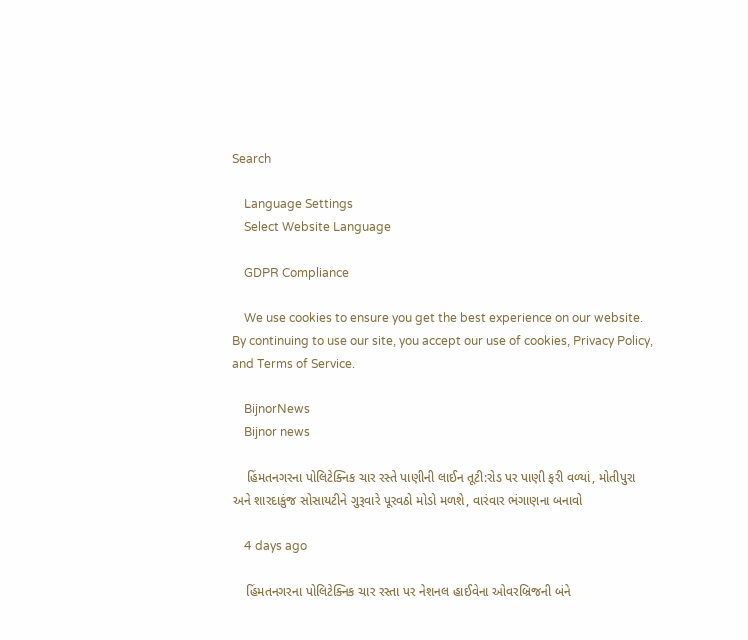Search

    Language Settings
    Select Website Language

    GDPR Compliance

    We use cookies to ensure you get the best experience on our website. By continuing to use our site, you accept our use of cookies, Privacy Policy, and Terms of Service.

    BijnorNews
    Bijnor news

    હિંમતનગરના પોલિટેક્નિક ચાર રસ્તે પાણીની લાઈન તૂટી:રોડ પર પાણી ફરી વળ્યાં, મોતીપુરા અને શારદાકુંજ સોસાયટીને ગુરૂવારે પૂરવઠો મોડો મળશે, વારંવાર ભંગાણના બનાવો

    4 days ago

    હિંમતનગરના પોલિટેક્નિક ચાર રસ્તા પર નેશનલ હાઈવેના ઓવરબ્રિજની બંને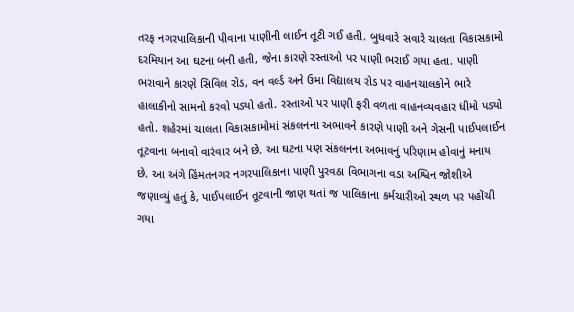તરફ નગરપાલિકાની પીવાના પાણીની લાઈન તૂટી ગઈ હતી. બુધવારે સવારે ચાલતા વિકાસકામો દરમિયાન આ ઘટના બની હતી, જેના કારણે રસ્તાઓ પર પાણી ભરાઈ ગયા હતા. પાણી ભરાવાને કારણે સિવિલ રોડ, વન વર્લ્ડ અને ઉમા વિદ્યાલય રોડ પર વાહનચાલકોને ભારે હાલાકીનો સામનો કરવો પડ્યો હતો. રસ્તાઓ પર પાણી ફરી વળતા વાહનવ્યવહાર ધીમો પડ્યો હતો. શહેરમાં ચાલતા વિકાસકામોમાં સંકલનના અભાવને કારણે પાણી અને ગેસની પાઈપલાઈન તૂટવાના બનાવો વારંવાર બને છે. આ ઘટના પણ સંકલનના અભાવનું પરિણામ હોવાનું મનાય છે. આ અંગે હિંમતનગર નગરપાલિકાના પાણી પુરવઠા વિભાગના વડા અશ્વિન જોશીએ જણાવ્યું હતું કે, પાઈપલાઈન તૂટવાની જાણ થતાં જ પાલિકાના કર્મચારીઓ સ્થળ પર પહોંચી ગયા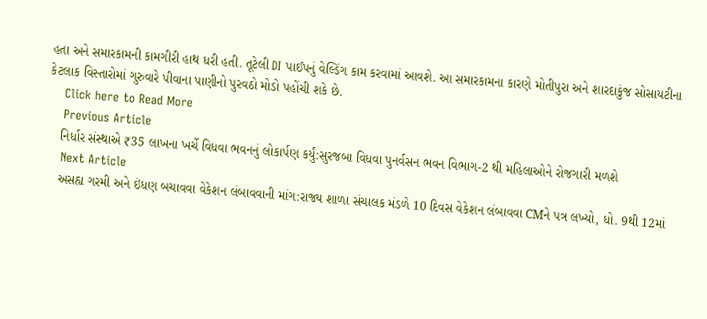હતા અને સમારકામની કામગીરી હાથ ધરી હતી. તૂટેલી DI પાઈપનું વેલ્ડિંગ કામ કરવામાં આવશે. આ સમારકામના કારણે મોતીપુરા અને શારદાકુંજ સોસાયટીના કેટલાક વિસ્તારોમાં ગુરુવારે પીવાના પાણીનો પુરવઠો મોડો પહોંચી શકે છે.
    Click here to Read More
    Previous Article
    નિર્ધાર સંસ્થાએ ₹35 લાખના ખર્ચે વિધવા ભવનનું લોકાર્પણ કર્યું:સુરજબા વિધવા પુનર્વસન ભવન વિભાગ-2 થી મહિલાઓને રોજગારી મળશે
    Next Article
    અસહ્ય ગરમી અને ઇંધણ બચાવવા વેકેશન લંબાવવાની માંગ:રાજ્ય શાળા સંચાલક મંડળે 10 દિવસ વેકેશન લંબાવવા CMને પત્ર લખ્યો, ધો. 9થી 12માં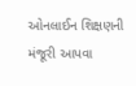ઓનલાઈન શિક્ષણની મંજૂરી આપવા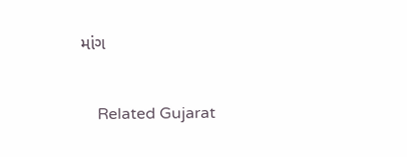માંગ

    Related Gujarat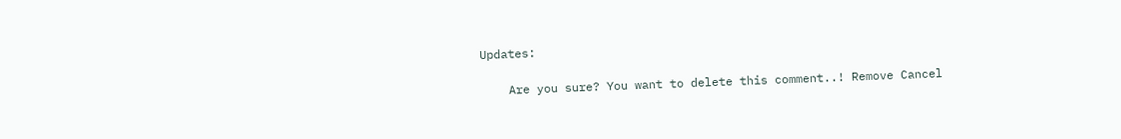Updates:

    Are you sure? You want to delete this comment..! Remove Cancel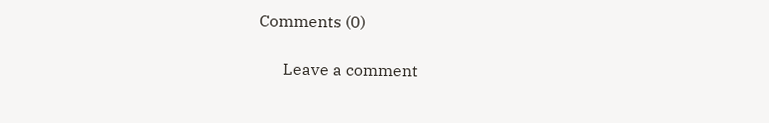Comments (0)

      Leave a comment